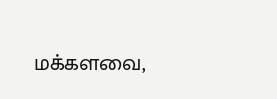மக்களவை,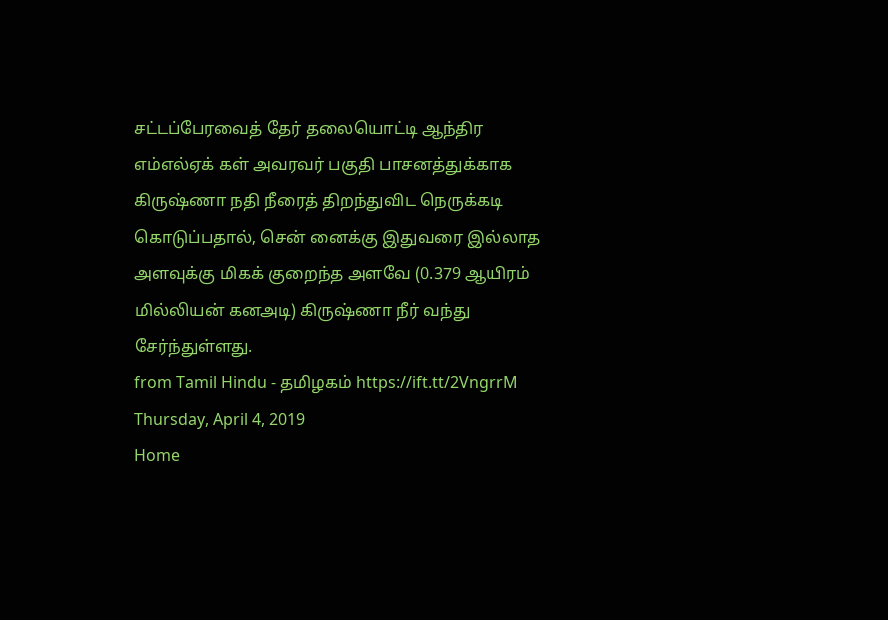சட்டப்பேரவைத் தேர் தலையொட்டி ஆந்திர எம்எல்ஏக் கள் அவரவர் பகுதி பாசனத்துக்காக கிருஷ்ணா நதி நீரைத் திறந்துவிட நெருக்கடி கொடுப்பதால், சென் னைக்கு இதுவரை இல்லாத அளவுக்கு மிகக் குறைந்த அளவே (0.379 ஆயிரம் மில்லியன் கனஅடி) கிருஷ்ணா நீர் வந்து சேர்ந்துள்ளது.
from Tamil Hindu - தமிழகம் https://ift.tt/2VngrrM
Thursday, April 4, 2019
Home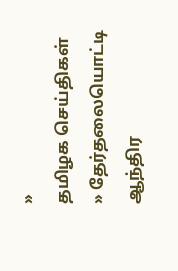»
தமிழக செய்திகள்
» தேர்தலையொட்டி ஆந்திர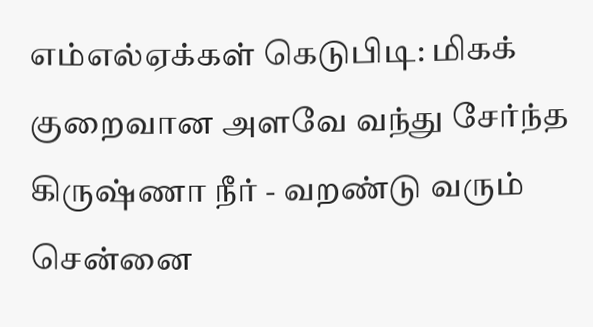எம்எல்ஏக்கள் கெடுபிடி: மிகக் குறைவான அளவே வந்து சேர்ந்த கிருஷ்ணா நீர் - வறண்டு வரும் சென்னை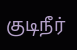குடிநீர்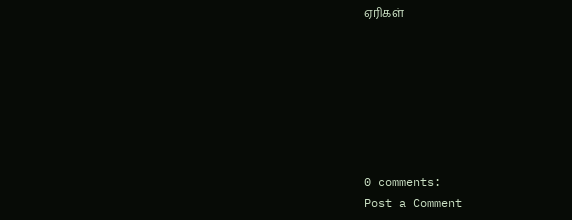ஏரிகள்







0 comments:
Post a Comment